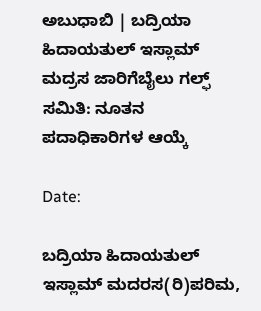ಅಬುಧಾಬಿ | ಬದ್ರಿಯಾ ಹಿದಾಯತುಲ್ ಇಸ್ಲಾಮ್ ಮದ್ರಸ ಜಾರಿಗೆಬೈಲು ಗಲ್ಫ್ ಸಮಿತಿ: ನೂತನ ಪದಾಧಿಕಾರಿಗಳ ಆಯ್ಕೆ

Date:

ಬದ್ರಿಯಾ ಹಿದಾಯತುಲ್ ಇಸ್ಲಾಮ್ ಮದರಸ(ರಿ)ಪರಿಮ,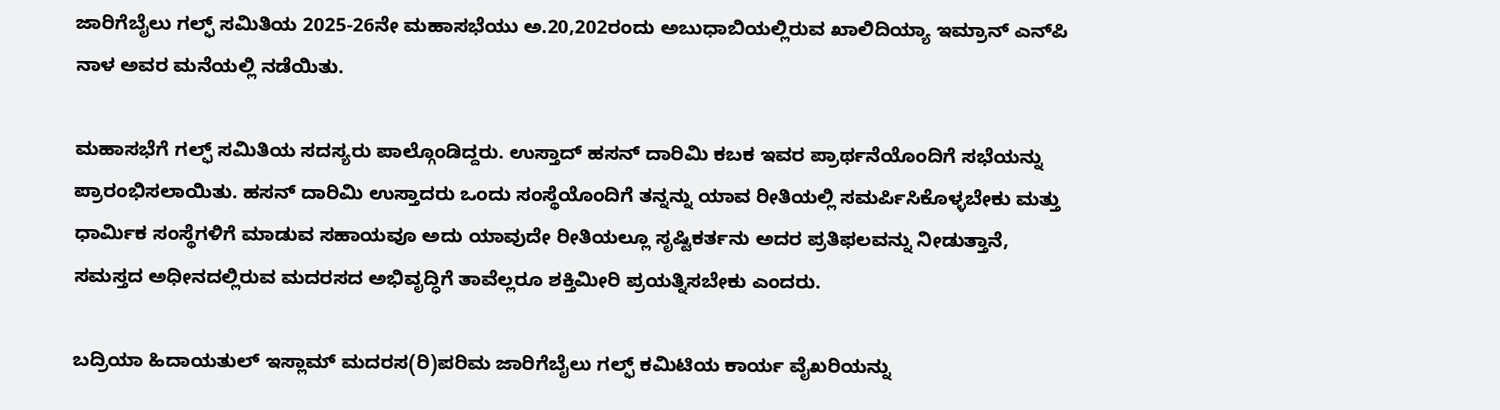ಜಾರಿಗೆಬೈಲು ಗಲ್ಫ್ ಸಮಿತಿಯ 2025-26ನೇ ಮಹಾಸಭೆಯು ಅ.20,202ರಂದು ಅಬುಧಾಬಿಯಲ್ಲಿರುವ ಖಾಲಿದಿಯ್ಯಾ ಇಮ್ರಾನ್ ಎನ್‌ಪಿ ನಾಳ ಅವರ ಮನೆಯಲ್ಲಿ ನಡೆಯಿತು.

ಮಹಾಸಭೆಗೆ ಗಲ್ಫ್ ಸಮಿತಿಯ ಸದಸ್ಯರು ಪಾಲ್ಗೊಂಡಿದ್ದರು. ಉಸ್ತಾದ್ ಹಸನ್ ದಾರಿಮಿ ಕಬಕ ಇವರ ಪ್ರಾರ್ಥನೆಯೊಂದಿಗೆ ಸಭೆಯನ್ನು ಪ್ರಾರಂಭಿಸಲಾಯಿತು. ಹಸನ್ ದಾರಿಮಿ ಉಸ್ತಾದರು ಒಂದು ಸಂಸ್ಥೆಯೊಂದಿಗೆ ತನ್ನನ್ನು ಯಾವ ರೀತಿಯಲ್ಲಿ ಸಮರ್ಪಿಸಿಕೊಳ್ಳಬೇಕು ಮತ್ತು ಧಾರ್ಮಿಕ ಸಂಸ್ಥೆಗಳಿಗೆ ಮಾಡುವ ಸಹಾಯವೂ ಅದು ಯಾವುದೇ ರೀತಿಯಲ್ಲೂ ಸೃಷ್ಟಿಕರ್ತನು ಅದರ ಪ್ರತಿಫಲವನ್ನು ನೀಡುತ್ತಾನೆ, ಸಮಸ್ತದ ಅಧೀನದಲ್ಲಿರುವ ಮದರಸದ ಅಭಿವೃದ್ಧಿಗೆ ತಾವೆಲ್ಲರೂ ಶಕ್ತಿಮೀರಿ ಪ್ರಯತ್ನಿಸಬೇಕು ಎಂದರು.

ಬದ್ರಿಯಾ ಹಿದಾಯತುಲ್ ಇಸ್ಲಾಮ್ ಮದರಸ(ರಿ)ಪರಿಮ ಜಾರಿಗೆಬೈಲು ಗಲ್ಫ್ ಕಮಿಟಿಯ ಕಾರ್ಯ ವೈಖರಿಯನ್ನು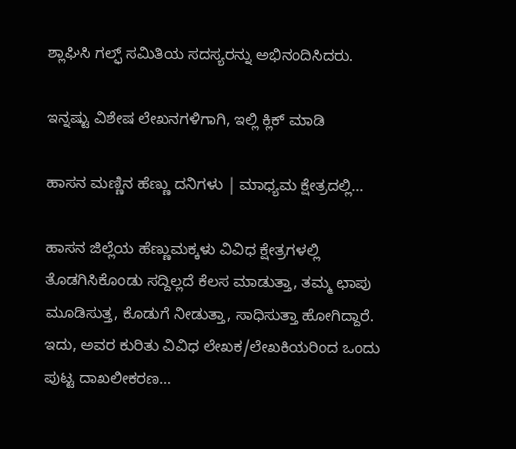ಶ್ಲಾಘಿಸಿ ಗಲ್ಫ್ ಸಮಿತಿಯ ಸದಸ್ಯರನ್ನು ಅಭಿನಂದಿಸಿದರು.

ಇನ್ನಷ್ಟು ವಿಶೇಷ ಲೇಖನಗಳಿಗಾಗಿ, ಇಲ್ಲಿ ಕ್ಲಿಕ್ ಮಾಡಿ

ಹಾಸನ ಮಣ್ಣಿನ ಹೆಣ್ಣು ದನಿಗಳು | ಮಾಧ್ಯಮ ಕ್ಷೇತ್ರದಲ್ಲಿ...

ಹಾಸನ ಜಿಲ್ಲೆಯ ಹೆಣ್ಣುಮಕ್ಕಳು ವಿವಿಧ ಕ್ಷೇತ್ರಗಳಲ್ಲಿ ತೊಡಗಿಸಿಕೊಂಡು ಸದ್ದಿಲ್ಲದೆ ಕೆಲಸ ಮಾಡುತ್ತಾ, ತಮ್ಮ ಛಾಪು ಮೂಡಿಸುತ್ತ, ಕೊಡುಗೆ ನೀಡುತ್ತಾ, ಸಾಧಿಸುತ್ತಾ ಹೋಗಿದ್ದಾರೆ. ಇದು, ಅವರ ಕುರಿತು ವಿವಿಧ ಲೇಖಕ/ಲೇಖಕಿಯರಿಂದ ಒಂದು ಪುಟ್ಟ ದಾಖಲೀಕರಣ…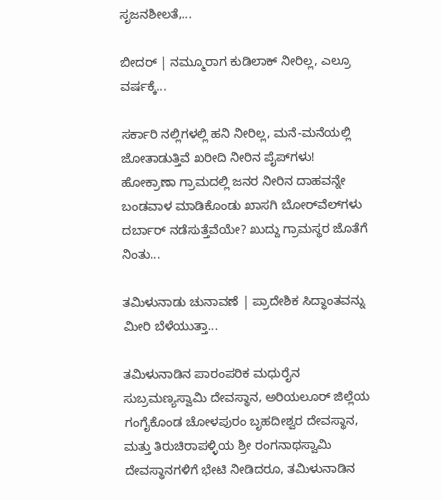ಸೃಜನಶೀಲತೆ,...

ಬೀದರ್ | ನಮ್ಮೂರಾಗ ಕುಡಿಲಾಕ್ ನೀರಿಲ್ಲ, ಎಲ್ರೂ ವರ್ಷಕ್ಕೆ...

ಸರ್ಕಾರಿ ನಲ್ಲಿಗಳಲ್ಲಿ ಹನಿ ನೀರಿಲ್ಲ, ಮನೆ-ಮನೆಯಲ್ಲಿ ಜೋತಾಡುತ್ತಿವೆ ಖರೀದಿ ನೀರಿನ ಪೈಪ್‌ಗಳು! ಹೋಕ್ರಾಣಾ ಗ್ರಾಮದಲ್ಲಿ ಜನರ ನೀರಿನ ದಾಹವನ್ನೇ ಬಂಡವಾಳ ಮಾಡಿಕೊಂಡು ಖಾಸಗಿ ಬೋರ್‌ವೆಲ್‌ಗಳು ದರ್ಬಾರ್‌ ನಡೆಸುತ್ತೆವೆಯೇ? ಖುದ್ದು ಗ್ರಾಮಸ್ಥರ ಜೊತೆಗೆ ನಿಂತು...

ತಮಿಳುನಾಡು ಚುನಾವಣೆ | ಪ್ರಾದೇಶಿಕ ಸಿದ್ಧಾಂತವನ್ನು ಮೀರಿ ಬೆಳೆಯುತ್ತಾ...

ತಮಿಳುನಾಡಿನ ಪಾರಂಪರಿಕ ಮಧುರೈನ ಸುಬ್ರಮಣ್ಯಸ್ವಾಮಿ ದೇವಸ್ಥಾನ, ಅರಿಯಲೂರ್ ಜಿಲ್ಲೆಯ ಗಂಗೈಕೊಂಡ ಚೋಳಪುರಂ ಬೃಹದೀಶ್ವರ ದೇವಸ್ಥಾನ, ಮತ್ತು ತಿರುಚಿರಾಪಳ್ಳಿಯ ಶ್ರೀ ರಂಗನಾಥಸ್ವಾಮಿ ದೇವಸ್ಥಾನಗಳಿಗೆ ಭೇಟಿ ನೀಡಿದರೂ, ತಮಿಳುನಾಡಿನ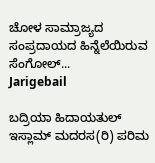ಚೋಳ ಸಾಮ್ರಾಜ್ಯದ ಸಂಪ್ರದಾಯದ ಹಿನ್ನೆಲೆಯಿರುವ ಸೆಂಗೋಲ್...
Jarigebail

ಬದ್ರಿಯಾ ಹಿದಾಯತುಲ್ ಇಸ್ಲಾಮ್ ಮದರಸ(ರಿ) ಪರಿಮ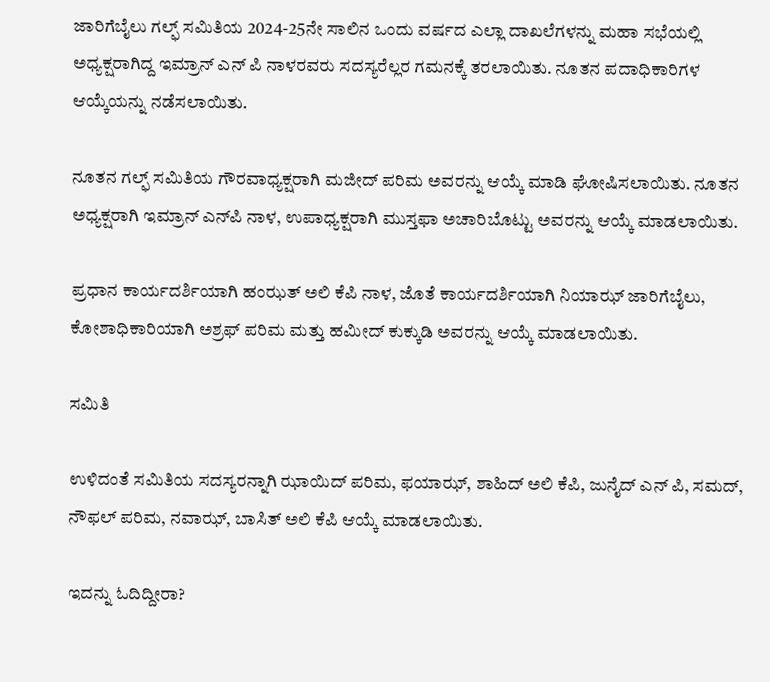ಜಾರಿಗೆಬೈಲು ಗಲ್ಫ್ ಸಮಿತಿಯ 2024-25ನೇ ಸಾಲಿನ ಒಂದು ವರ್ಷದ ಎಲ್ಲಾ ದಾಖಲೆಗಳನ್ನು ಮಹಾ ಸಭೆಯಲ್ಲಿ ಅಧ್ಯಕ್ಷರಾಗಿದ್ದ ಇಮ್ರಾನ್ ಎನ್ ಪಿ ನಾಳರವರು ಸದಸ್ಯರೆಲ್ಲರ ಗಮನಕ್ಕೆ ತರಲಾಯಿತು. ನೂತನ ಪದಾಧಿಕಾರಿಗಳ ಆಯ್ಕೆಯನ್ನು ನಡೆಸಲಾಯಿತು.

ನೂತನ ಗಲ್ಫ್ ಸಮಿತಿಯ ಗೌರವಾಧ್ಯಕ್ಷರಾಗಿ ಮಜೀದ್ ಪರಿಮ ಅವರನ್ನು ಆಯ್ಕೆ ಮಾಡಿ ಘೋಷಿಸಲಾಯಿತು. ನೂತನ ಅಧ್ಯಕ್ಷರಾಗಿ ಇಮ್ರಾನ್ ಎನ್‌ಪಿ ನಾಳ, ಉಪಾಧ್ಯಕ್ಷರಾಗಿ ಮುಸ್ತಫಾ ಅಚಾರಿಬೊಟ್ಟು ಅವರನ್ನು ಆಯ್ಕೆ ಮಾಡಲಾಯಿತು.

ಪ್ರಧಾನ ಕಾರ್ಯದರ್ಶಿಯಾಗಿ ಹಂಝತ್ ಅಲಿ ಕೆಪಿ ನಾಳ, ಜೊತೆ ಕಾರ್ಯದರ್ಶಿಯಾಗಿ ನಿಯಾಝ್ ಜಾರಿಗೆಬೈಲು, ಕೋಶಾಧಿಕಾರಿಯಾಗಿ ಅಶ್ರಫ್ ಪರಿಮ ಮತ್ತು ಹಮೀದ್ ಕುಕ್ಕುಡಿ ಅವರನ್ನು ಆಯ್ಕೆ ಮಾಡಲಾಯಿತು.

ಸಮಿತಿ

ಉಳಿದಂತೆ ಸಮಿತಿಯ ಸದಸ್ಯರನ್ನಾಗಿ ಝಾಯಿದ್ ಪರಿಮ, ಫಯಾಝ್, ಶಾಹಿದ್ ಅಲಿ ಕೆಪಿ, ಜುನೈದ್ ಎನ್ ಪಿ, ಸಮದ್, ನೌಫಲ್ ಪರಿಮ, ನವಾಝ್, ಬಾಸಿತ್ ಅಲಿ ಕೆಪಿ ಆಯ್ಕೆ ಮಾಡಲಾಯಿತು.

ಇದನ್ನು ಓದಿದ್ದೀರಾ?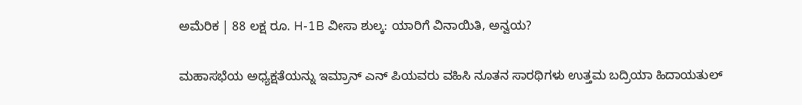ಅಮೆರಿಕ | 88 ಲಕ್ಷ ರೂ. H-1B ವೀಸಾ ಶುಲ್ಕ: ಯಾರಿಗೆ ವಿನಾಯಿತಿ, ಅನ್ವಯ?

ಮಹಾಸಭೆಯ ಅಧ್ಯಕ್ಷತೆಯನ್ನು ಇಮ್ರಾನ್ ಎನ್ ಪಿಯವರು ವಹಿಸಿ ನೂತನ ಸಾರಥಿಗಳು ಉತ್ತಮ ಬದ್ರಿಯಾ ಹಿದಾಯತುಲ್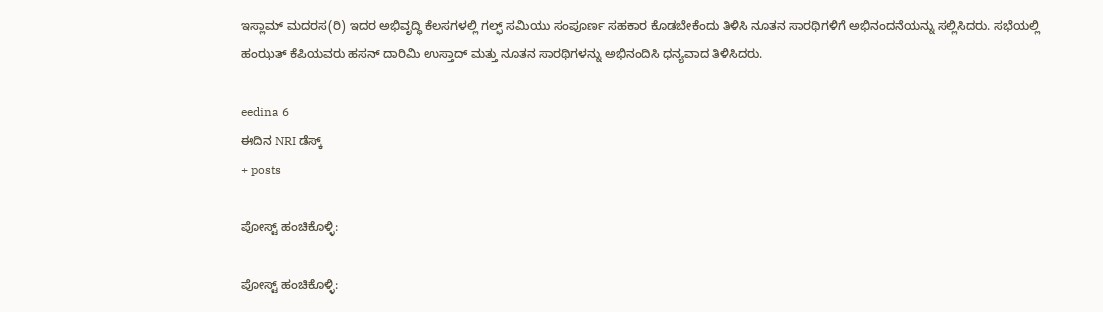ಇಸ್ಲಾಮ್ ಮದರಸ(ರಿ) ಇದರ ಅಭಿವೃದ್ಧಿ ಕೆಲಸಗಳಲ್ಲಿ ಗಲ್ಫ್ ಸಮಿಯು ಸಂಪೂರ್ಣ ಸಹಕಾರ ಕೊಡಬೇಕೆಂದು ತಿಳಿಸಿ ನೂತನ ಸಾರಥಿಗಳಿಗೆ ಅಭಿನಂದನೆಯನ್ನು ಸಲ್ಲಿಸಿದರು. ಸಭೆಯಲ್ಲಿ ಹಂಝತ್ ಕೆಪಿಯವರು ಹಸನ್ ದಾರಿಮಿ ಉಸ್ತಾದ್ ಮತ್ತು ನೂತನ ಸಾರಥಿಗಳನ್ನು ಅಭಿನಂದಿಸಿ ಧನ್ಯವಾದ ತಿಳಿಸಿದರು.

eedina 6
ಈದಿನ NRI ಡೆಸ್ಕ್
+ posts

ಪೋಸ್ಟ್ ಹಂಚಿಕೊಳ್ಳಿ:

ಪೋಸ್ಟ್ ಹಂಚಿಕೊಳ್ಳಿ: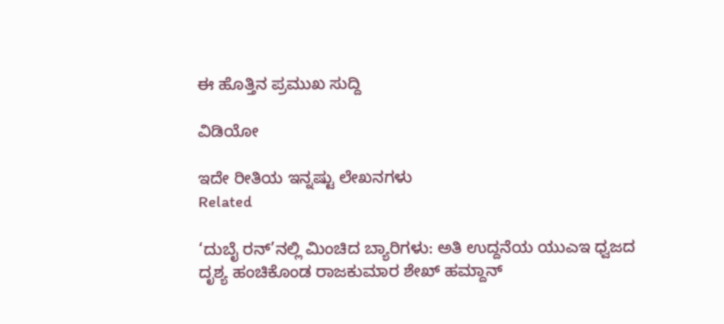ಈ ಹೊತ್ತಿನ ಪ್ರಮುಖ ಸುದ್ದಿ

ವಿಡಿಯೋ

ಇದೇ ರೀತಿಯ ಇನ್ನಷ್ಟು ಲೇಖನಗಳು
Related

‘ದುಬೈ ರನ್’ನಲ್ಲಿ ಮಿಂಚಿದ ಬ್ಯಾರಿಗಳು: ಅತಿ ಉದ್ದನೆಯ ಯುಎಇ ಧ್ವಜದ ದೃಶ್ಯ ಹಂಚಿಕೊಂಡ ರಾಜಕುಮಾರ ಶೇಖ್ ಹಮ್ದಾನ್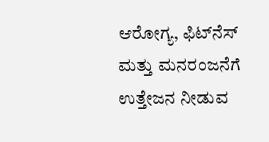ಆರೋಗ್ಯ, ಫಿಟ್‌ನೆಸ್ ಮತ್ತು ಮನರಂಜನೆಗೆ ಉತ್ತೇಜನ ನೀಡುವ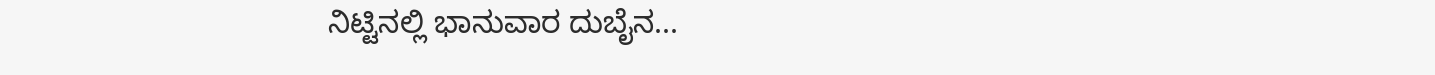ನಿಟ್ಟಿನಲ್ಲಿ ಭಾನುವಾರ ದುಬೈನ...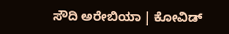ಸೌದಿ ಅರೇಬಿಯಾ | ಕೋವಿಡ್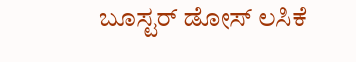ಬೂಸ್ಟರ್ ಡೋಸ್ ಲಸಿಕೆ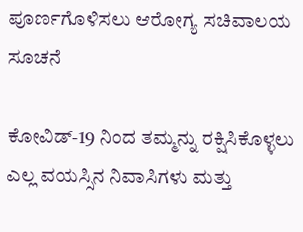ಪೂರ್ಣಗೊಳಿಸಲು ಆರೋಗ್ಯ ಸಚಿವಾಲಯ ಸೂಚನೆ

ಕೋವಿಡ್-19 ನಿಂದ ತಮ್ಮನ್ನು ರಕ್ಷಿಸಿಕೊಳ್ಳಲು ಎಲ್ಲ ವಯಸ್ಸಿನ ನಿವಾಸಿಗಳು ಮತ್ತು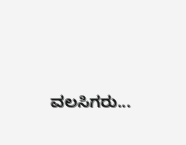ವಲಸಿಗರು...